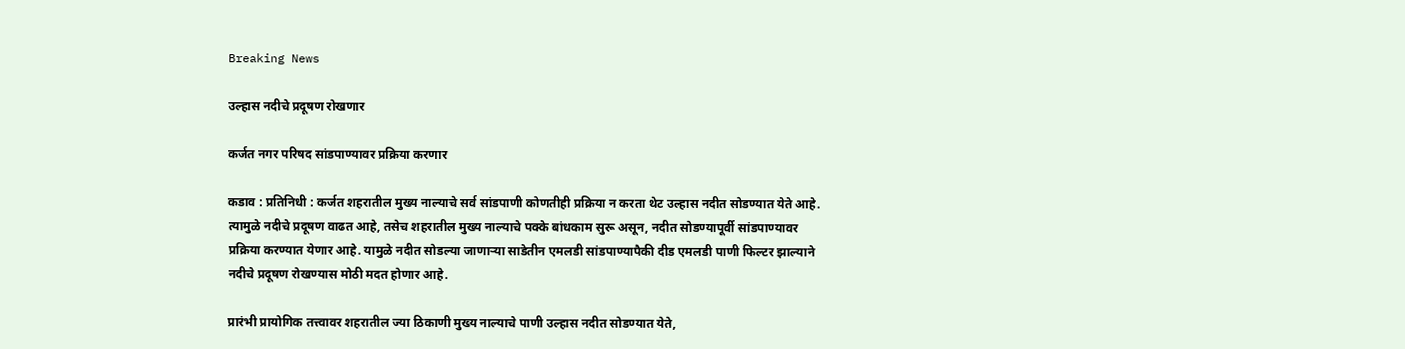Breaking News

उल्हास नदीचे प्रदूषण रोखणार

कर्जत नगर परिषद सांडपाण्यावर प्रक्रिया करणार

कडाव : प्रतिनिधी : कर्जत शहरातील मुख्य नाल्याचे सर्व सांडपाणी कोणतीही प्रक्रिया न करता थेट उल्हास नदीत सोडण्यात येते आहे. त्यामुळे नदीचे प्रदूषण वाढत आहे, तसेच शहरातील मुख्य नाल्याचे पक्के बांधकाम सुरू असून, नदीत सोडण्यापूर्वी सांडपाण्यावर प्रक्रिया करण्यात येणार आहे. यामुळे नदीत सोडल्या जाणार्‍या साडेतीन एमलडी सांडपाण्यापैकी दीड एमलडी पाणी फिल्टर झाल्याने नदीचे प्रदूषण रोखण्यास मोठी मदत होणार आहे.

प्रारंभी प्रायोगिक तत्त्वावर शहरातील ज्या ठिकाणी मुख्य नाल्याचे पाणी उल्हास नदीत सोडण्यात येते,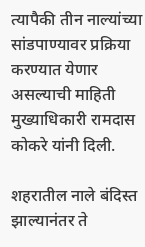त्यापैकी तीन नाल्यांच्या  सांडपाण्यावर प्रक्रिया करण्यात येणार असल्याची माहिती मुख्याधिकारी रामदास कोकरे यांनी दिली.

शहरातील नाले बंदिस्त झाल्यानंतर ते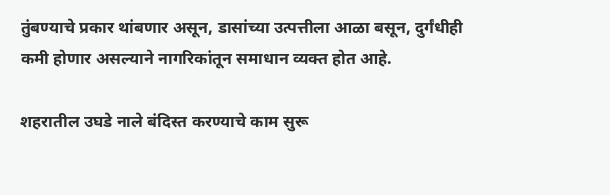तुंबण्याचे प्रकार थांबणार असून, डासांच्या उत्पत्तीला आळा बसून, दुर्गंधीही कमी होणार असल्याने नागरिकांतून समाधान व्यक्त होत आहे.

शहरातील उघडे नाले बंदिस्त करण्याचे काम सुरू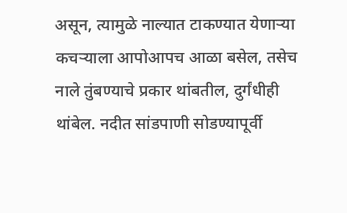असून, त्यामुळे नाल्यात टाकण्यात येणार्‍या कचर्‍याला आपोआपच आळा बसेल, तसेच नाले तुंबण्याचे प्रकार थांबतील, दुर्गंधीही थांबेल. नदीत सांडपाणी सोडण्यापूर्वी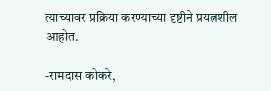त्याच्यावर प्रक्रिया करण्याच्या दृष्टीने प्रयत्नशील आहोत.

-रामदास कोकरे,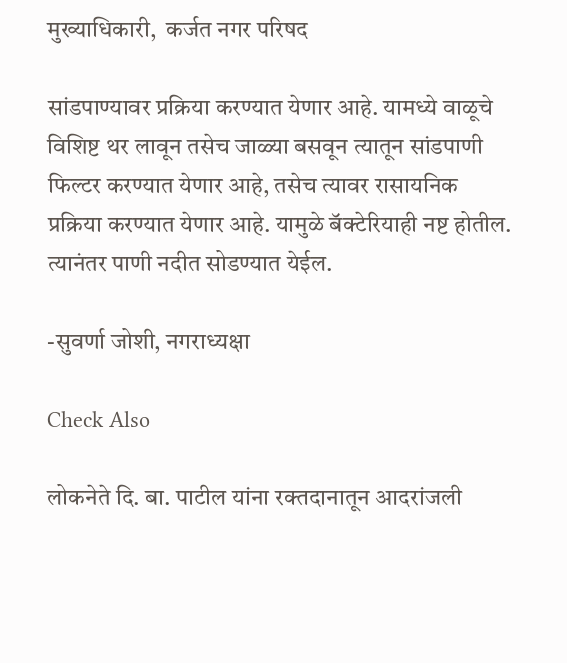मुख्याधिकारी,  कर्जत नगर परिषद

सांडपाण्यावर प्रक्रिया करण्यात येणार आहे. यामध्ये वाळूचे विशिष्ट थर लावून तसेच जाळ्या बसवून त्यातून सांडपाणी फिल्टर करण्यात येणार आहे, तसेच त्यावर रासायनिक प्रक्रिया करण्यात येणार आहे. यामुळे बॅक्टेरियाही नष्ट होतील. त्यानंतर पाणी नदीत सोडण्यात येईल.

-सुवर्णा जोशी, नगराध्यक्षा

Check Also

लोकनेते दि. बा. पाटील यांना रक्तदानातून आदरांजली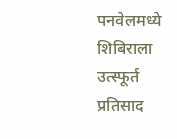पनवेलमध्ये शिबिराला उत्स्फूर्त प्रतिसाद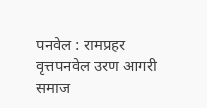पनवेल : रामप्रहर वृत्तपनवेल उरण आगरी समाज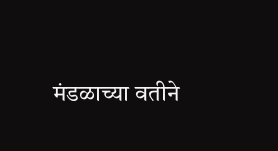मंडळाच्या वतीने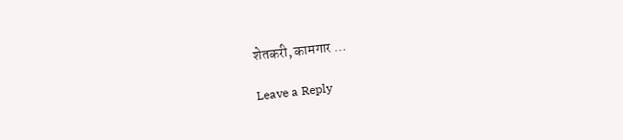शेतकरी, कामगार …

Leave a Reply